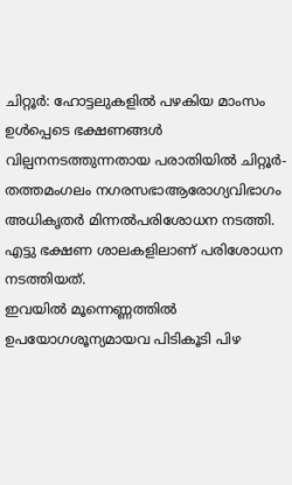ചിറ്റൂർ: ഹോട്ടലുകളിൽ പഴകിയ മാംസം ഉൾപ്പെടെ ഭക്ഷണങ്ങൾ വില്പനനടത്തുന്നതായ പരാതിയിൽ ചിറ്റൂർ- തത്തമംഗലം നഗരസഭാആരോഗ്യവിഭാഗം അധികൃതർ മിന്നൽപരിശോധന നടത്തി. എട്ടു ഭക്ഷണ ശാലകളിലാണ് പരിശോധന നടത്തിയത്.
ഇവയിൽ മൂന്നെണ്ണത്തിൽ ഉപയോഗശൂന്യമായവ പിടികൂടി പിഴ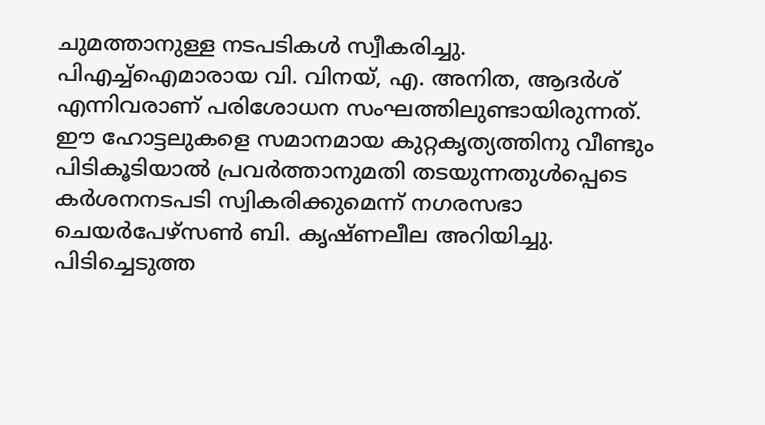ചുമത്താനുള്ള നടപടികൾ സ്വീകരിച്ചു. പിഎച്ച്ഐമാരായ വി. വിനയ്, എ. അനിത, ആദർശ് എന്നിവരാണ് പരിശോധന സംഘത്തിലുണ്ടായിരുന്നത്. ഈ ഹോട്ടലുകളെ സമാനമായ കുറ്റകൃത്യത്തിനു വീണ്ടും പിടികൂടിയാൽ പ്രവർത്താനുമതി തടയുന്നതുൾപ്പെടെ കർശനനടപടി സ്വികരിക്കുമെന്ന് നഗരസഭാ ചെയർപേഴ്സൺ ബി. കൃഷ്ണലീല അറിയിച്ചു. പിടിച്ചെടുത്ത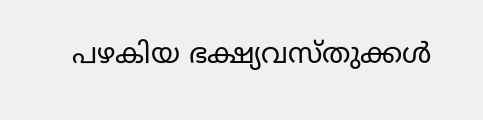പഴകിയ ഭക്ഷ്യവസ്തുക്കൾ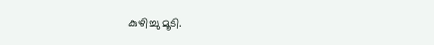കുഴിച്ചു മൂടി.